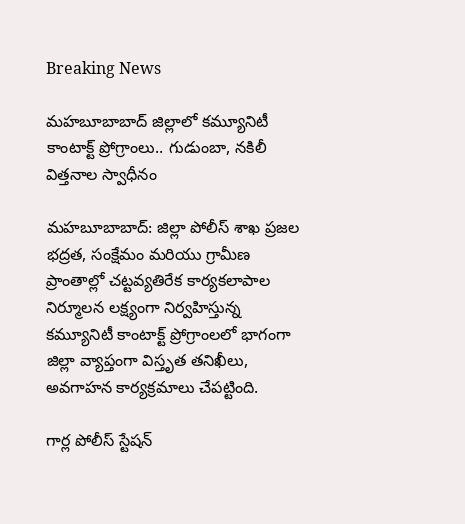Breaking News

మహబూబాబాద్ జిల్లాలో కమ్యూనిటీ కాంటాక్ట్ ప్రోగ్రాంలు.. గుడుంబా, నకిలీ విత్తనాల స్వాధీనం

మహబూబాబాద్: జిల్లా పోలీస్ శాఖ ప్రజల భద్రత, సంక్షేమం మరియు గ్రామీణ ప్రాంతాల్లో చట్టవ్యతిరేక కార్యకలాపాల నిర్మూలన లక్ష్యంగా నిర్వహిస్తున్న కమ్యూనిటీ కాంటాక్ట్ ప్రోగ్రాంలలో భాగంగా జిల్లా వ్యాప్తంగా విస్తృత తనిఖీలు, అవగాహన కార్యక్రమాలు చేపట్టింది.

గార్ల పోలీస్ స్టేషన్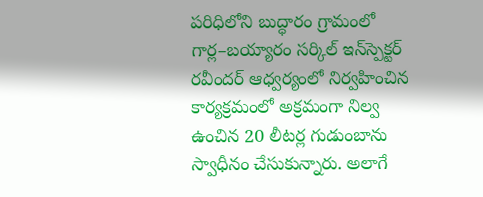పరిధిలోని బుద్ధారం గ్రామంలో గార్ల–బయ్యారం సర్కిల్ ఇన్‌స్పెక్టర్ రవీందర్ ఆధ్వర్యంలో నిర్వహించిన కార్యక్రమంలో అక్రమంగా నిల్వ ఉంచిన 20 లీటర్ల గుడుంబాను స్వాధీనం చేసుకున్నారు. అలాగే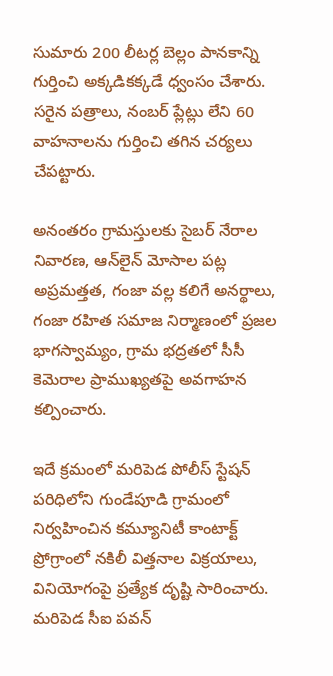సుమారు 200 లీటర్ల బెల్లం పానకాన్ని గుర్తించి అక్కడికక్కడే ధ్వంసం చేశారు. సరైన పత్రాలు, నంబర్ ప్లేట్లు లేని 60 వాహనాలను గుర్తించి తగిన చర్యలు చేపట్టారు.

అనంతరం గ్రామస్తులకు సైబర్ నేరాల నివారణ, ఆన్‌లైన్ మోసాల పట్ల అప్రమత్తత, గంజా వల్ల కలిగే అనర్థాలు, గంజా రహిత సమాజ నిర్మాణంలో ప్రజల భాగస్వామ్యం, గ్రామ భద్రతలో సీసీ కెమెరాల ప్రాముఖ్యతపై అవగాహన కల్పించారు.

ఇదే క్రమంలో మరిపెడ పోలీస్ స్టేషన్ పరిధిలోని గుండేపూడి గ్రామంలో నిర్వహించిన కమ్యూనిటీ కాంటాక్ట్ ప్రోగ్రాంలో నకిలీ విత్తనాల విక్రయాలు, వినియోగంపై ప్రత్యేక దృష్టి సారించారు. మరిపెడ సీఐ పవన్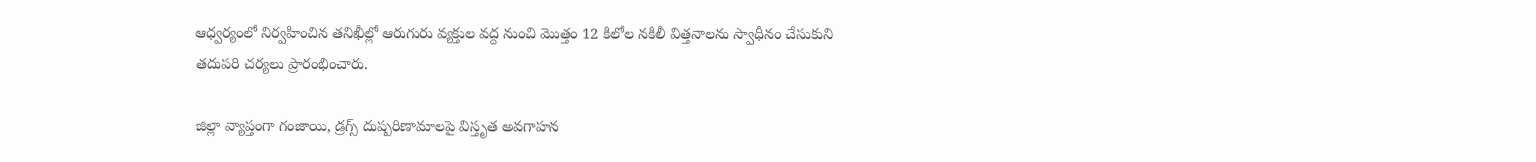ఆధ్వర్యంలో నిర్వహించిన తనిఖీల్లో ఆరుగురు వ్యక్తుల వద్ద నుంచి మొత్తం 12 కిలోల నకిలీ విత్తనాలను స్వాధీనం చేసుకుని తదుపరి చర్యలు ప్రారంభించారు.

జిల్లా వ్యాప్తంగా గంజాయి, డ్రగ్స్ దుష్పరిణామాలపై విస్తృత అవగాహన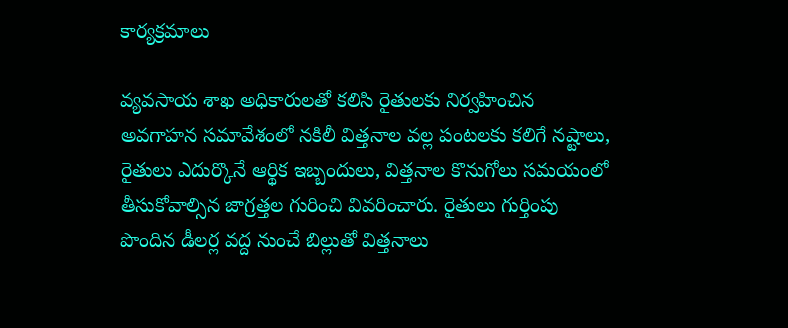కార్యక్రమాలు

వ్యవసాయ శాఖ అధికారులతో కలిసి రైతులకు నిర్వహించిన అవగాహన సమావేశంలో నకిలీ విత్తనాల వల్ల పంటలకు కలిగే నష్టాలు, రైతులు ఎదుర్కొనే ఆర్థిక ఇబ్బందులు, విత్తనాల కొనుగోలు సమయంలో తీసుకోవాల్సిన జాగ్రత్తల గురించి వివరించారు. రైతులు గుర్తింపు పొందిన డీలర్ల వద్ద నుంచే బిల్లుతో విత్తనాలు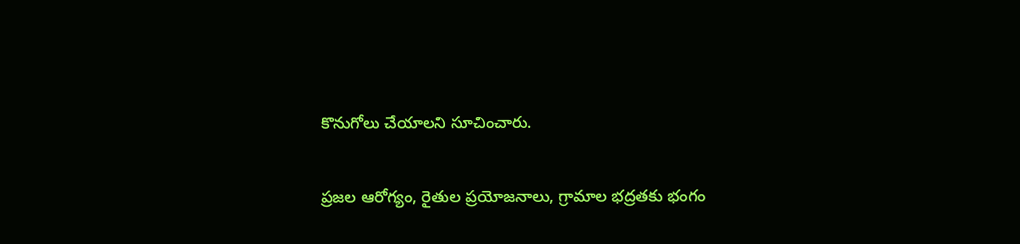కొనుగోలు చేయాలని సూచించారు.

ప్రజల ఆరోగ్యం, రైతుల ప్రయోజనాలు, గ్రామాల భద్రతకు భంగం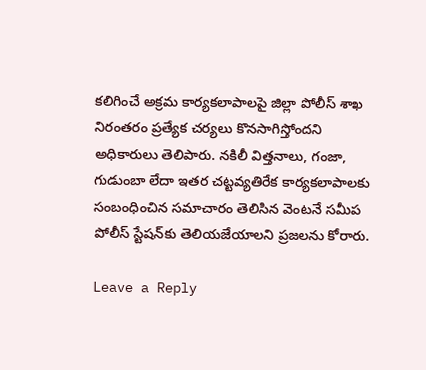కలిగించే అక్రమ కార్యకలాపాలపై జిల్లా పోలీస్ శాఖ నిరంతరం ప్రత్యేక చర్యలు కొనసాగిస్తోందని అధికారులు తెలిపారు. నకిలీ విత్తనాలు, గంజా, గుడుంబా లేదా ఇతర చట్టవ్యతిరేక కార్యకలాపాలకు సంబంధించిన సమాచారం తెలిసిన వెంటనే సమీప పోలీస్ స్టేషన్‌కు తెలియజేయాలని ప్రజలను కోరారు.

Leave a Reply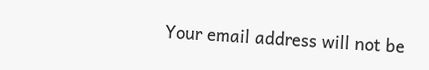Your email address will not be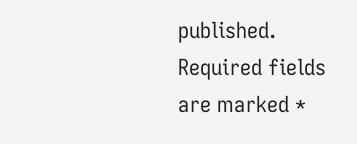published. Required fields are marked *